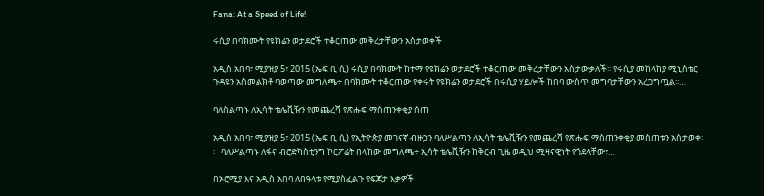Fana: At a Speed of Life!

ሩሲያ በባክሙት የዩክሬን ወታደሮች ተቆርጠው መቅረታቸውን አስታወቀች

አዲስ አበባ፣ ሚያዝያ 5፣ 2015 (ኤፍ ቢ ሲ) ሩሲያ በባክሙት ከተማ የዩክሬን ወታደሮች ተቆርጠው መቅረታቸውን አስታውቃለች፡፡ የሩሲያ መከላከያ ሚኒስቴር ጉዳዩን አስመልክቶ ባወጣው መግለጫ÷ በባክሙት ተቆርጠው የቀሩት የዩክሬን ወታደሮች በሩሲያ ሃይሎች ከበባ ውስጥ መግባታቸውን አረጋግጧል፡፡…

ባለስልጣኑ ለኢሳት ቴሌቪዥን የመጨረሻ የጽሑፍ ማስጠንቀቂያ ሰጠ

አዲስ አበባ፣ ሚያዝያ 5፣ 2015 (ኤፍ ቢ ሲ) የኢትዮጵያ መገናኛ ብዙኃን ባለሥልጣን ለኢሳት ቴሌቪዥን የመጨረሻ የጽሑፍ ማስጠንቀቂያ መስጠቱን አስታወቀ፡፡   ባለሥልጣኑ ለፋና ብሮድካስቲንግ ኮርፖሬት በላከው መግለጫ÷ ኢሳት ቴሌቪዥን ከቅርብ ጊዜ ወዲህ ሚዛናዊነት የጎደላቸው፣…

በኦሮሚያ እና አዲስ አበባ ለበዓላቱ የሚያስፈልጉ የፍጆታ እቃዎች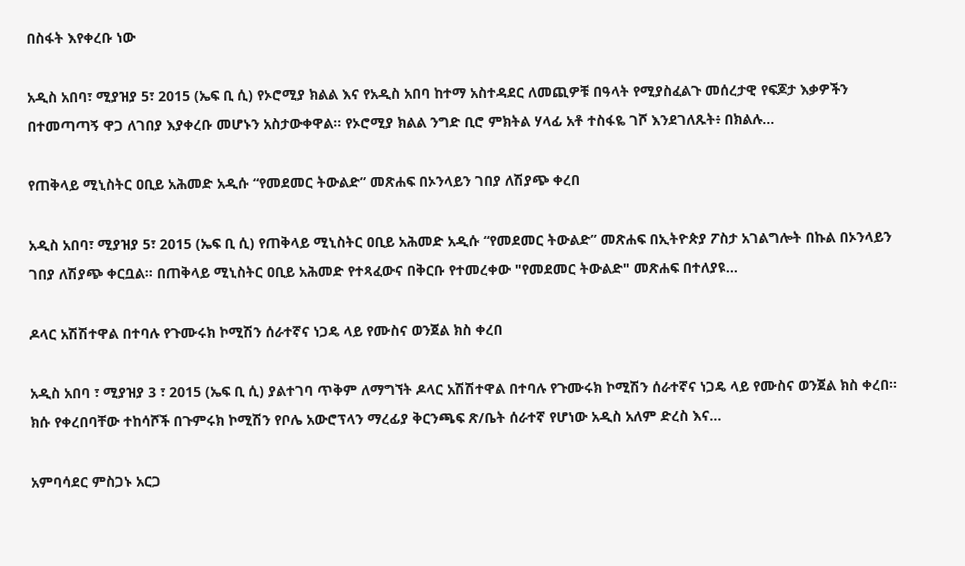በስፋት እየቀረቡ ነው

አዲስ አበባ፣ ሚያዝያ 5፣ 2015 (ኤፍ ቢ ሲ) የኦሮሚያ ክልል እና የአዲስ አበባ ከተማ አስተዳደር ለመጪዎቹ በዓላት የሚያስፈልጉ መሰረታዊ የፍጆታ እቃዎችን በተመጣጣኝ ዋጋ ለገበያ እያቀረቡ መሆኑን አስታውቀዋል፡፡ የኦሮሚያ ክልል ንግድ ቢሮ ምክትል ሃላፊ አቶ ተስፋዬ ገሾ እንደገለጹት፥ በክልሉ…

የጠቅላይ ሚኒስትር ዐቢይ አሕመድ አዲሱ “የመደመር ትውልድ” መጽሐፍ በኦንላይን ገበያ ለሽያጭ ቀረበ

አዲስ አበባ፣ ሚያዝያ 5፣ 2015 (ኤፍ ቢ ሲ) የጠቅላይ ሚኒስትር ዐቢይ አሕመድ አዲሱ “የመደመር ትውልድ” መጽሐፍ በኢትዮጵያ ፖስታ አገልግሎት በኩል በኦንላይን ገበያ ለሽያጭ ቀርቧል፡፡ በጠቅላይ ሚኒስትር ዐቢይ አሕመድ የተጻፈውና በቅርቡ የተመረቀው "የመደመር ትውልድ" መጽሐፍ በተለያዩ…

ዶላር አሽሽተዋል በተባሉ የጉሙሩክ ኮሚሽን ሰራተኛና ነጋዴ ላይ የሙስና ወንጀል ክስ ቀረበ

አዲስ አበባ ፣ ሚያዝያ 3 ፣ 2015 (ኤፍ ቢ ሲ) ያልተገባ ጥቅም ለማግኘት ዶላር አሽሽተዋል በተባሉ የጉሙሩክ ኮሚሽን ሰራተኛና ነጋዴ ላይ የሙስና ወንጀል ክስ ቀረበ፡፡ ክሱ የቀረበባቸው ተከሳሾች በጉምሩክ ኮሚሽን የቦሌ አውሮፕላን ማረፊያ ቅርንጫፍ ጽ/ቤት ሰራተኛ የሆነው አዲስ አለም ድረስ እና…

አምባሳደር ምስጋኑ አርጋ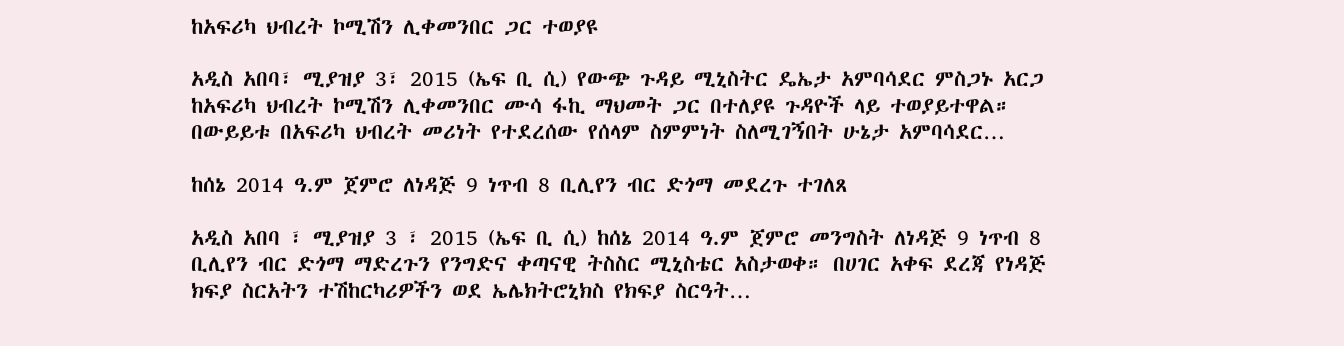ከአፍሪካ ህብረት ኮሚሽን ሊቀመንበር ጋር ተወያዩ

አዲስ አበባ፣ ሚያዝያ 3፣ 2015 (ኤፍ ቢ ሲ) የውጭ ጉዳይ ሚኒስትር ዴኤታ አምባሳደር ምስጋኑ አርጋ ከአፍሪካ ህብረት ኮሚሽን ሊቀመንበር ሙሳ ፋኪ ማህመት ጋር በተለያዩ ጉዳዮች ላይ ተወያይተዋል። በውይይቱ በአፍሪካ ህብረት መሪነት የተደረሰው የሰላም ስምምነት ስለሚገኝበት ሁኔታ አምባሳደር…

ከሰኔ 2014 ዓ.ም ጀምሮ ለነዳጅ 9 ነጥብ 8 ቢሊየን ብር ድጎማ መደረጉ ተገለጸ

አዲስ አበባ ፣ ሚያዝያ 3 ፣ 2015 (ኤፍ ቢ ሲ) ከሰኔ 2014 ዓ.ም ጀምሮ መንግስት ለነዳጅ 9 ነጥብ 8 ቢሊየን ብር ድጎማ ማድረጉን የንግድና ቀጣናዊ ትስስር ሚኒስቴር አስታወቀ። በሀገር አቀፍ ደረጃ የነዳጅ ክፍያ ስርአትን ተሽከርካሪዎችን ወደ ኤሌክትሮኒክስ የክፍያ ስርዓት…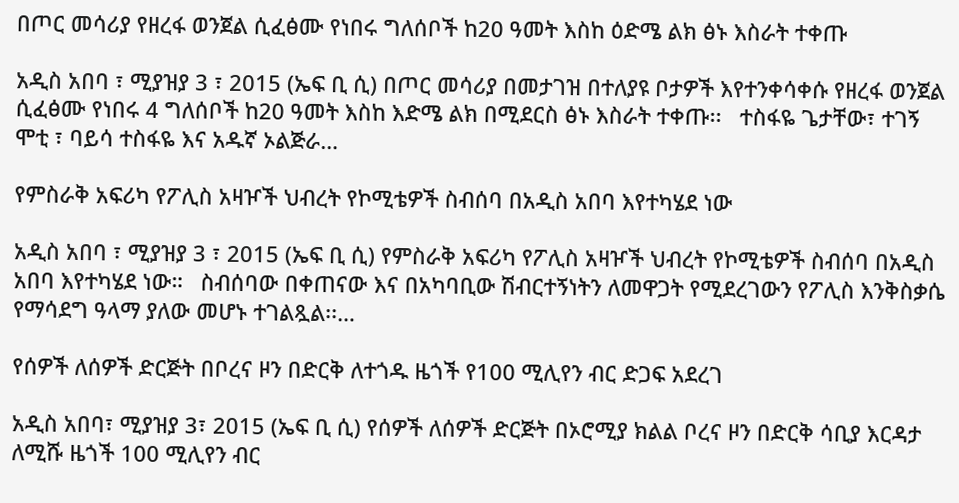በጦር መሳሪያ የዘረፋ ወንጀል ሲፈፅሙ የነበሩ ግለሰቦች ከ20 ዓመት እስከ ዕድሜ ልክ ፅኑ እስራት ተቀጡ

አዲስ አበባ ፣ ሚያዝያ 3 ፣ 2015 (ኤፍ ቢ ሲ) በጦር መሳሪያ በመታገዝ በተለያዩ ቦታዎች እየተንቀሳቀሱ የዘረፋ ወንጀል ሲፈፅሙ የነበሩ 4 ግለሰቦች ከ20 ዓመት እስከ እድሜ ልክ በሚደርስ ፅኑ እስራት ተቀጡ፡፡   ተስፋዬ ጌታቸው፣ ተገኝ ሞቲ ፣ ባይሳ ተስፋዬ እና አዱኛ ኦልጅራ…

የምስራቅ አፍሪካ የፖሊስ አዛዦች ህብረት የኮሚቴዎች ስብሰባ በአዲስ አበባ እየተካሄደ ነው

አዲስ አበባ ፣ ሚያዝያ 3 ፣ 2015 (ኤፍ ቢ ሲ) የምስራቅ አፍሪካ የፖሊስ አዛዦች ህብረት የኮሚቴዎች ስብሰባ በአዲስ አበባ እየተካሄደ ነው።   ስብሰባው በቀጠናው እና በአካባቢው ሽብርተኝነትን ለመዋጋት የሚደረገውን የፖሊስ እንቅስቃሴ የማሳደግ ዓላማ ያለው መሆኑ ተገልጿል፡፡…

የሰዎች ለሰዎች ድርጅት በቦረና ዞን በድርቅ ለተጎዱ ዜጎች የ100 ሚሊየን ብር ድጋፍ አደረገ

አዲስ አበባ፣ ሚያዝያ 3፣ 2015 (ኤፍ ቢ ሲ) የሰዎች ለሰዎች ድርጅት በኦሮሚያ ክልል ቦረና ዞን በድርቅ ሳቢያ እርዳታ ለሚሹ ዜጎች 100 ሚሊየን ብር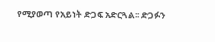የሚያወጣ የአይነት ድጋፍ አድርጓል፡፡ ድጋፉን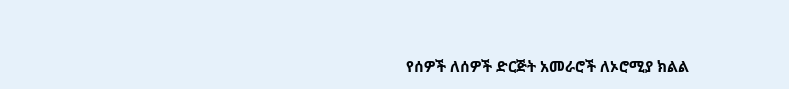የሰዎች ለሰዎች ድርጅት አመራሮች ለኦሮሚያ ክልል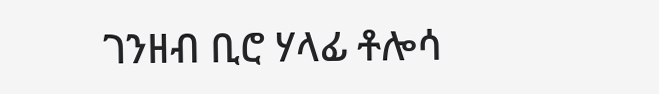ገንዘብ ቢሮ ሃላፊ ቶሎሳ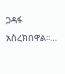ጋዳፋ አስረክበዋል፡፡…